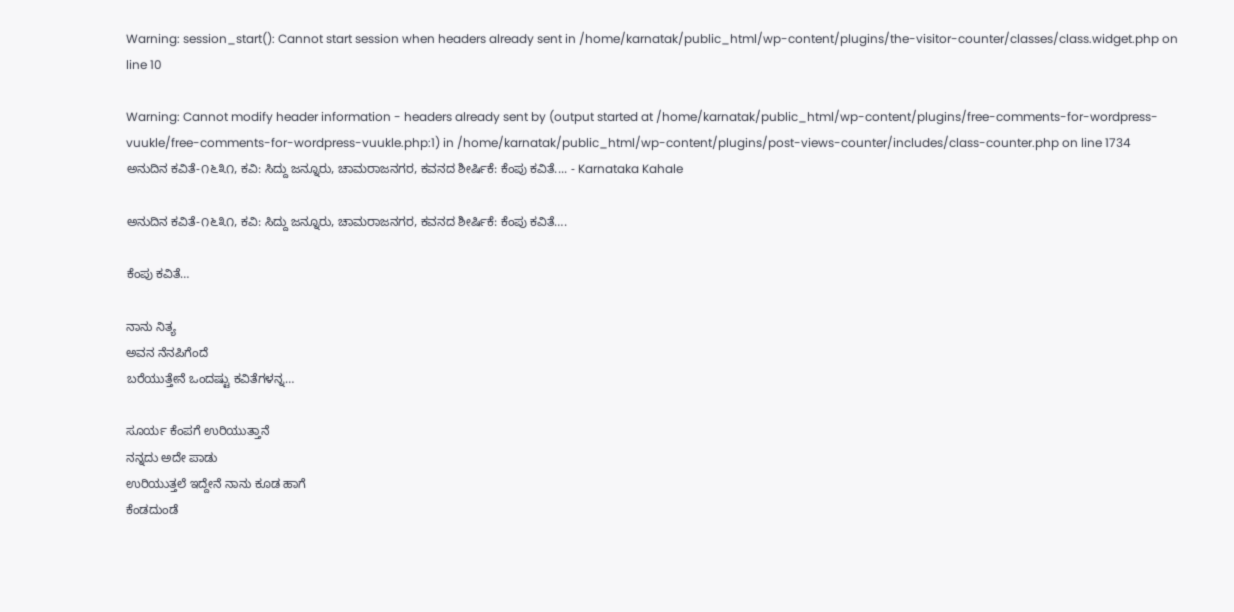Warning: session_start(): Cannot start session when headers already sent in /home/karnatak/public_html/wp-content/plugins/the-visitor-counter/classes/class.widget.php on line 10

Warning: Cannot modify header information - headers already sent by (output started at /home/karnatak/public_html/wp-content/plugins/free-comments-for-wordpress-vuukle/free-comments-for-wordpress-vuukle.php:1) in /home/karnatak/public_html/wp-content/plugins/post-views-counter/includes/class-counter.php on line 1734
ಅನುದಿನ ಕವಿತೆ-೧೬೩೧, ಕವಿ: ಸಿದ್ದು ಜನ್ನೂರು, ಚಾಮರಾಜನಗರ, ಕವನದ ಶೀರ್ಷಿಕೆ: ಕೆಂಪು ಕವಿತೆ.... - Karnataka Kahale

ಅನುದಿನ ಕವಿತೆ-೧೬೩೧, ಕವಿ: ಸಿದ್ದು ಜನ್ನೂರು, ಚಾಮರಾಜನಗರ, ಕವನದ ಶೀರ್ಷಿಕೆ: ಕೆಂಪು ಕವಿತೆ….

ಕೆಂಪು ಕವಿತೆ…

ನಾನು ನಿತ್ಯ
ಅವನ ನೆನಪಿಗೆಂದೆ
ಬರೆಯುತ್ತೇನೆ ಒಂದಷ್ಟು ಕವಿತೆಗಳನ್ನ…

ಸೂರ್ಯ ಕೆಂಪಗೆ ಉರಿಯುತ್ತಾನೆ
ನನ್ನದು ಅದೇ ಪಾಡು
ಉರಿಯುತ್ತಲೆ ಇದ್ದೇನೆ ನಾನು ಕೂಡ ಹಾಗೆ
ಕೆಂಡದುಂಡೆ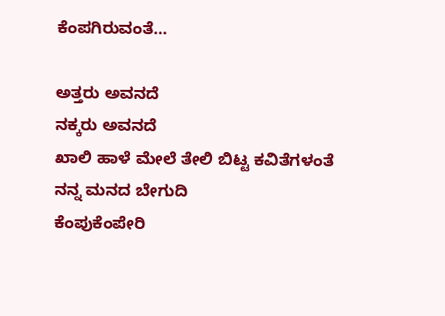ಕೆಂಪಗಿರುವಂತೆ…

ಅತ್ತರು ಅವನದೆ
ನಕ್ಕರು ಅವನದೆ
ಖಾಲಿ ಹಾಳೆ ಮೇಲೆ ತೇಲಿ ಬಿಟ್ಟ ಕವಿತೆಗಳಂತೆ
ನನ್ನ ಮನದ ಬೇಗುದಿ
ಕೆಂಪುಕೆಂಪೇರಿ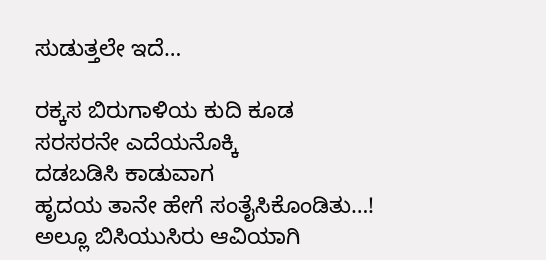ಸುಡುತ್ತಲೇ ಇದೆ…

ರಕ್ಕಸ ಬಿರುಗಾಳಿಯ ಕುದಿ ಕೂಡ
ಸರಸರನೇ ಎದೆಯನೊಕ್ಕಿ
ದಡಬಡಿಸಿ ಕಾಡುವಾಗ
ಹೃದಯ ತಾನೇ ಹೇಗೆ ಸಂತೈಸಿಕೊಂಡಿತು…!
ಅಲ್ಲೂ ಬಿಸಿಯುಸಿರು ಆವಿಯಾಗಿ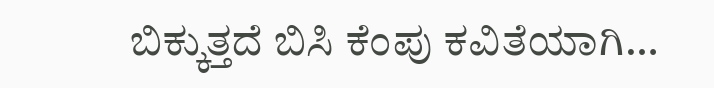ಬಿಕ್ಕುತ್ತದೆ ಬಿಸಿ ಕೆಂಪು ಕವಿತೆಯಾಗಿ…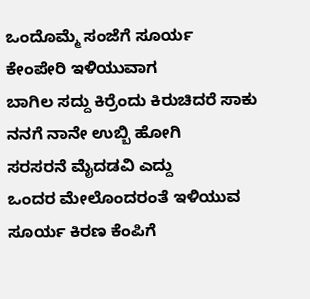ಒಂದೊಮ್ಮೆ ಸಂಜೆಗೆ ಸೂರ್ಯ
ಕೇಂಪೇರಿ ಇಳಿಯುವಾಗ
ಬಾಗಿಲ ಸದ್ದು ಕಿರ್ರೆಂದು ಕಿರುಚಿದರೆ ಸಾಕು
ನನಗೆ ನಾನೇ ಉಬ್ಬಿ ಹೋಗಿ
ಸರಸರನೆ ಮೈದಡವಿ ಎದ್ದು
ಒಂದರ ಮೇಲೊಂದರಂತೆ ಇಳಿಯುವ
ಸೂರ್ಯ ಕಿರಣ ಕೆಂಪಿಗೆ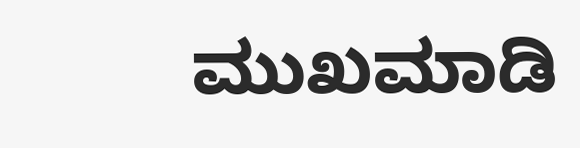ಮುಖಮಾಡಿ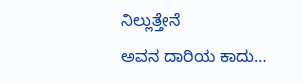ನಿಲ್ಲುತ್ತೇನೆ
ಅವನ ದಾರಿಯ ಕಾದು…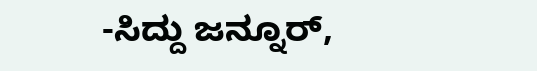-ಸಿದ್ದು ಜನ್ನೂರ್,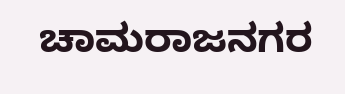ಚಾಮರಾಜನಗರ